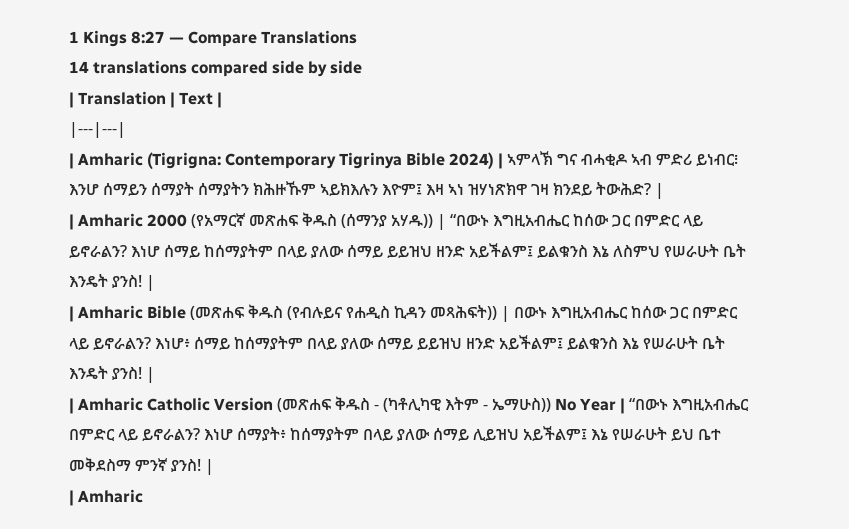1 Kings 8:27 — Compare Translations
14 translations compared side by side
| Translation | Text |
|---|---|
| Amharic (Tigrigna: Contemporary Tigrinya Bible 2024) | ኣምላኽ ግና ብሓቂዶ ኣብ ምድሪ ይነብር፧ እንሆ ሰማይን ሰማያት ሰማያትን ክሕዙኹም ኣይክእሉን እዮም፤ እዛ ኣነ ዝሃነጽክዋ ገዛ ክንደይ ትውሕድ? |
| Amharic 2000 (የአማርኛ መጽሐፍ ቅዱስ (ሰማንያ አሃዱ)) | “በውኑ እግዚአብሔር ከሰው ጋር በምድር ላይ ይኖራልን? እነሆ ሰማይ ከሰማያትም በላይ ያለው ሰማይ ይይዝህ ዘንድ አይችልም፤ ይልቁንስ እኔ ለስምህ የሠራሁት ቤት እንዴት ያንስ! |
| Amharic Bible (መጽሐፍ ቅዱስ (የብሉይና የሐዲስ ኪዳን መጻሕፍት)) | በውኑ እግዚአብሔር ከሰው ጋር በምድር ላይ ይኖራልን? እነሆ፥ ሰማይ ከሰማያትም በላይ ያለው ሰማይ ይይዝህ ዘንድ አይችልም፤ ይልቁንስ እኔ የሠራሁት ቤት እንዴት ያንስ! |
| Amharic Catholic Version (መጽሐፍ ቅዱስ - (ካቶሊካዊ እትም - ኤማሁስ)) No Year | “በውኑ እግዚአብሔር በምድር ላይ ይኖራልን? እነሆ ሰማያት፥ ከሰማያትም በላይ ያለው ሰማይ ሊይዝህ አይችልም፤ እኔ የሠራሁት ይህ ቤተ መቅደስማ ምንኛ ያንስ! |
| Amharic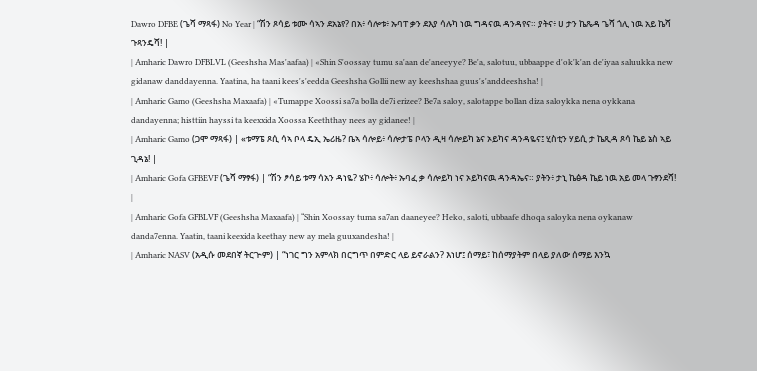Dawro DFBE (ጌሻ ማጻፋ) No Year | “ሽን ጾሳይ ቱሙ ሳኣን ደአኔየ? በአ፥ ሳሎቱ፥ ኡባፐ ቃን ደእያ ሳሉካ ነዉ ግዳናዉ ዳንዳየና። ያትና፥ ሀ ታን ኬጼዳ ጌሻ ጎሊ ነዉ አይ ኬሻ ጉጻንዴሻ! |
| Amharic Dawro DFBLVL (Geeshsha Mas'aafaa) | «Shin S'oossay tumu sa'aan de'aneeyye? Be'a, salotuu, ubbaappe d'ok'k'an de'iyaa saluukka new gidanaw danddayenna. Yaatina, ha taani kees's'eedda Geeshsha Gollii new ay keeshshaa guus's'anddeeshsha! |
| Amharic Gamo (Geeshsha Maxaafa) | «Tumappe Xoossi sa7a bolla de7i erizee? Be7a saloy, salotappe bollan diza saloykka nena oykkana dandayenna; histtiin hayssi ta keexxida Xoossa Keeththay nees ay gidanee! |
| Amharic Gamo (ጋሞ ማጻፋ) | «ቱማፔ ጾሲ ሳኣ ቦላ ዴኢ ኤሪዜ? ቤኣ ሳሎይ፥ ሳሎታፔ ቦላን ዲዛ ሳሎይካ ኔና ኦይካና ዳንዳዬና፤ ሂስቲን ሃይሲ ታ ኬጺዳ ጾሳ ኬይ ኔስ ኣይ ጊዳኔ! |
| Amharic Gofa GFBEVF (ጌሻ ማፃፋ) | “ሽን ፆሳይ ቱማ ሳአን ዳነዬ? ሄኮ፥ ሳሎት፥ ኡባፈ ቃ ሳሎይካ ነና ኦይካናዉ ዳንዳኤና። ያትን፥ ታኒ ኬፅዳ ኬይ ነዉ አይ መላ ጉፃንደሻ! |
| Amharic Gofa GFBLVF (Geeshsha Maxaafa) | “Shin Xoossay tuma sa7an daaneyee? Heko, saloti, ubbaafe dhoqa saloyka nena oykanaw danda7enna. Yaatin, taani keexida keethay new ay mela guuxandesha! |
| Amharic NASV (አዲሱ መደበኛ ትርጒም) | “ነገር ግን አምላክ በርግጥ በምድር ላይ ይኖራልን? እነሆ፤ ሰማይ፣ ከሰማያትም በላይ ያለው ሰማይ እንኳ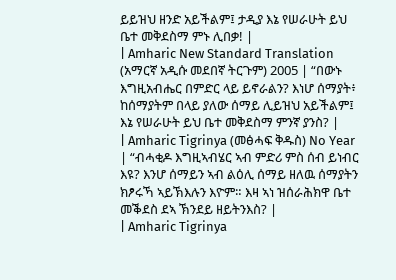ይይዝህ ዘንድ አይችልም፤ ታዲያ እኔ የሠራሁት ይህ ቤተ መቅደስማ ምኑ ሊበቃ! |
| Amharic New Standard Translation (አማርኛ አዲሱ መደበኛ ትርጉም) 2005 | “በውኑ እግዚአብሔር በምድር ላይ ይኖራልን? እነሆ ሰማያት፥ ከሰማያትም በላይ ያለው ሰማይ ሊይዝህ አይችልም፤ እኔ የሠራሁት ይህ ቤተ መቅደስማ ምንኛ ያንስ? |
| Amharic Tigrinya (መፅሓፍ ቅዱስ) No Year | “ብሓቂዶ እግዚኣብሄር ኣብ ምድሪ ምስ ሰብ ይነብር እዩ? እንሆ ሰማይን ኣብ ልዕሊ ሰማይ ዘለዉ ሰማያትን ክፆሩኻ ኣይኽእሉን እዮም። እዛ ኣነ ዝሰራሕክዋ ቤተ መቕደስ ደኣ ኽንደይ ዘይትንእስ? |
| Amharic Tigrinya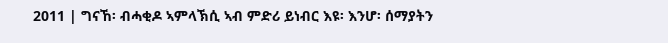2011 | ግናኸ፡ ብሓቂዶ ኣምላኽሲ ኣብ ምድሪ ይነብር እዩ፡ እንሆ፡ ሰማያትን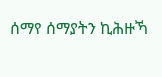ሰማየ ሰማያትን ኪሕዙኻ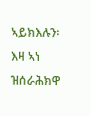ኣይክእሉን፡ እዛ ኣነ ዝሰራሕክዋ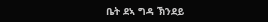ቤት ደኣ ግዳ ኽንደይ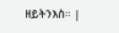ዘይትንእስ። |